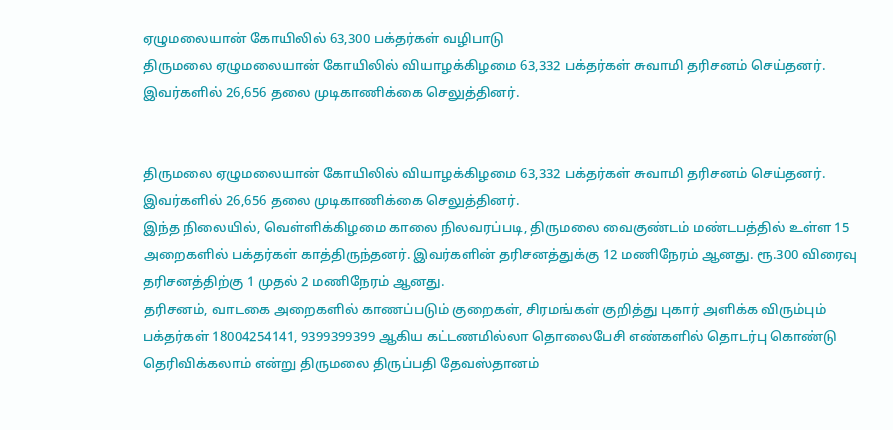ஏழுமலையான் கோயிலில் 63,300 பக்தர்கள் வழிபாடு
திருமலை ஏழுமலையான் கோயிலில் வியாழக்கிழமை 63,332 பக்தர்கள் சுவாமி தரிசனம் செய்தனர். இவர்களில் 26,656 தலை முடிகாணிக்கை செலுத்தினர்.


திருமலை ஏழுமலையான் கோயிலில் வியாழக்கிழமை 63,332 பக்தர்கள் சுவாமி தரிசனம் செய்தனர். இவர்களில் 26,656 தலை முடிகாணிக்கை செலுத்தினர்.
இந்த நிலையில், வெள்ளிக்கிழமை காலை நிலவரப்படி, திருமலை வைகுண்டம் மண்டபத்தில் உள்ள 15 அறைகளில் பக்தர்கள் காத்திருந்தனர். இவர்களின் தரிசனத்துக்கு 12 மணிநேரம் ஆனது. ரூ.300 விரைவு தரிசனத்திற்கு 1 முதல் 2 மணிநேரம் ஆனது.
தரிசனம், வாடகை அறைகளில் காணப்படும் குறைகள், சிரமங்கள் குறித்து புகார் அளிக்க விரும்பும் பக்தர்கள் 18004254141, 9399399399 ஆகிய கட்டணமில்லா தொலைபேசி எண்களில் தொடர்பு கொண்டு தெரிவிக்கலாம் என்று திருமலை திருப்பதி தேவஸ்தானம்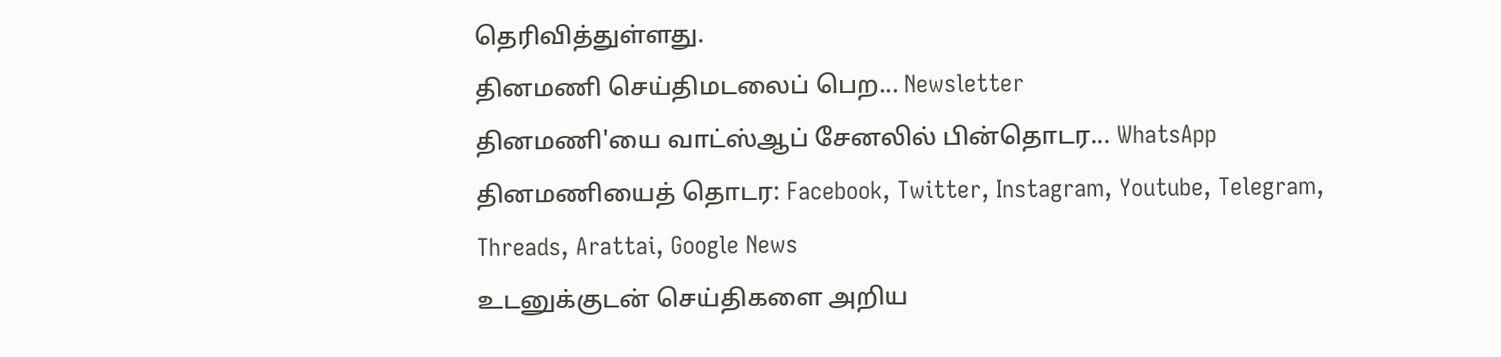தெரிவித்துள்ளது.
தினமணி செய்திமடலைப் பெற... Newsletter
தினமணி'யை வாட்ஸ்ஆப் சேனலில் பின்தொடர... WhatsApp
தினமணியைத் தொடர: Facebook, Twitter, Instagram, Youtube, Telegram, Threads, Arattai, Google News
உடனுக்குடன் செய்திகளை அறிய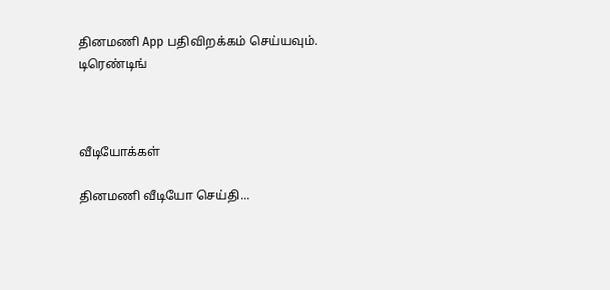தினமணி App பதிவிறக்கம் செய்யவும்.
டிரெண்டிங்



வீடியோக்கள்

தினமணி வீடியோ செய்தி...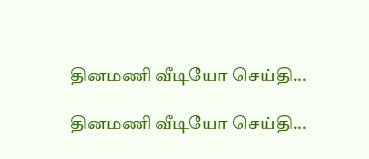தினமணி வீடியோ செய்தி...

தினமணி வீடியோ செய்தி...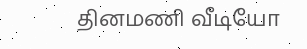தினமணி வீடியோ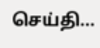செய்தி...